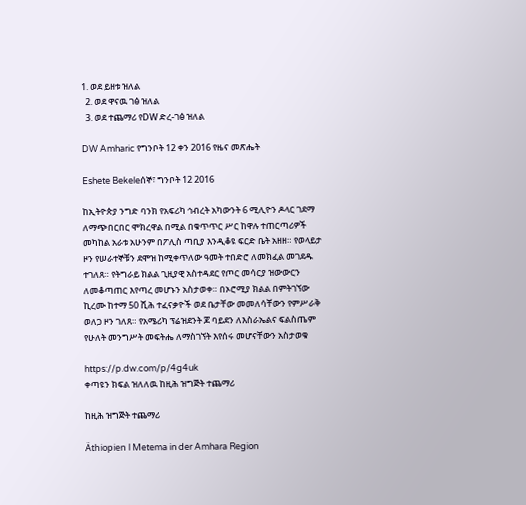1. ወደ ይዘቱ ዝለል
  2. ወደ ዋናዉ ገፅ ዝለል
  3. ወደ ተጨማሪ የDW ድረ-ገፅ ዝለል

DW Amharic የግንቦት 12 ቀን 2016 የዜና መጽሔት

Eshete Bekeleሰኞ፣ ግንቦት 12 2016

ከኢትዮጵያ ንግድ ባንክ የአፍሪካ ኅብረት አካውንት 6 ሚሊዮን ዶላር ገደማ ለማጭበርበር ሞክረዋል በሚል በቁጥጥር ሥር ከዋሉ ተጠርጣሪዎች መካከል አራቱ አሁንም በፖሊስ ጣቢያ እንዲቆዩ ፍርድ ቤት አዘዘ። የወላይታ ዞን የሠራተኞቹን ደሞዝ ከሚቀጥለው ዓመት ተበድሮ ለመክፈል መገደዱ ተገለጸ። የትግራይ ክልል ጊዚያዊ አስተዳደር የጦር መሳርያ ዝውውርን ለመቆጣጠር እየጣረ መሆኑን አስታወቀ። በኦሮሚያ ክልል በምትገኘው ኪረሙ ከተማ 50 ሺሕ ተፈናቃዮች ወደ ቤታቸው መመለሳቸውን የምሥራቅ ወለጋ ዞን ገለጸ። የአሜሪካ ፕሬዝደንት ጆ ባይደን ለእስራኤልና ፍልስጤም የሁለት መንግሥት መፍትሔ ለማስገኘት እየሰሩ መሆናቸውን አስታወቁ

https://p.dw.com/p/4g4uk
ቀጣዩን ክፍል ዝለለዉ ከዚሕ ዝግጅት ተጨማሪ

ከዚሕ ዝግጅት ተጨማሪ

Äthiopien l Metema in der Amhara Region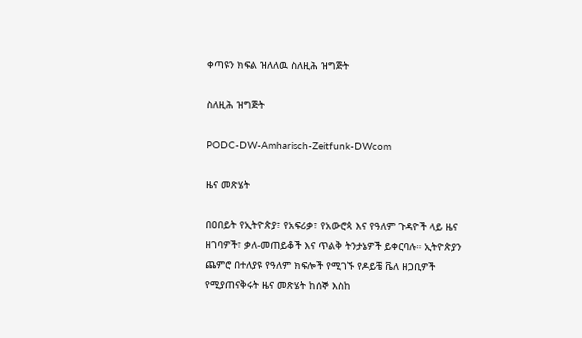ቀጣዩን ክፍል ዝለለዉ ስለዚሕ ዝግጅት

ስለዚሕ ዝግጅት

PODC-DW-Amharisch-Zeitfunk-DWcom

ዜና መጽሄት

በዐበይት የኢትዮጵያ፣ የአፍሪቃ፣ የአውሮጳ እና የዓለም ጉዳዮች ላይ ዜና ዘገባዎች፣ ቃለ-መጠይቆች እና ጥልቅ ትንታኔዎች ይቀርባሉ። ኢትዮጵያን ጨምሮ በተለያዩ የዓለም ክፍሎች የሚገኙ የዶይቼ ቬለ ዘጋቢዎች የሚያጠናቅሩት ዜና መጽሄት ከሰኞ እስከ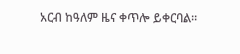አርብ ከዓለም ዜና ቀጥሎ ይቀርባል።